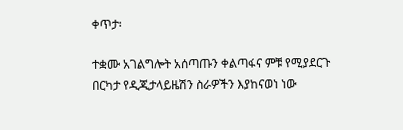ቀጥታ፡

ተቋሙ አገልግሎት አሰጣጡን ቀልጣፋና ምቹ የሚያደርጉ በርካታ የዲጂታላይዜሽን ስራዎችን እያከናወነ ነው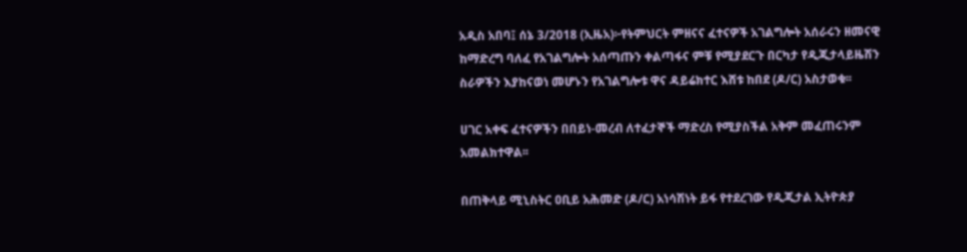አዲስ አበባ፤ ሰኔ 3/2018 (ኢዜአ)፦የትምህርት ምዘናና ፈተናዎች አገልግሎት አሰራሩን ዘመናዊ ከማድረግ ባለፈ የአገልግሎት አሰጣጡን ቀልጣፋና ምቹ የሚያደርጉ በርካታ የዲጂታላይዜሽን ስራዎችን እያከናወነ መሆኑን የአገልግሎቱ ዋና ዳይሬክተር እሸቱ ከበደ (ዶ/ር) አስታወቁ፡፡

ሀገር አቀፍ ፈተናዎችን በበይነ-መረብ ለተፈታኞች ማድረስ የሚያስችል አቅም መፈጠሩንም አመልክተዋል፡፡

በጠቅላይ ሚኒስትር ዐቢይ አሕመድ (ዶ/ር) አነሳሽነት ይፋ የተደረገው የዲጂታል ኢትዮጵያ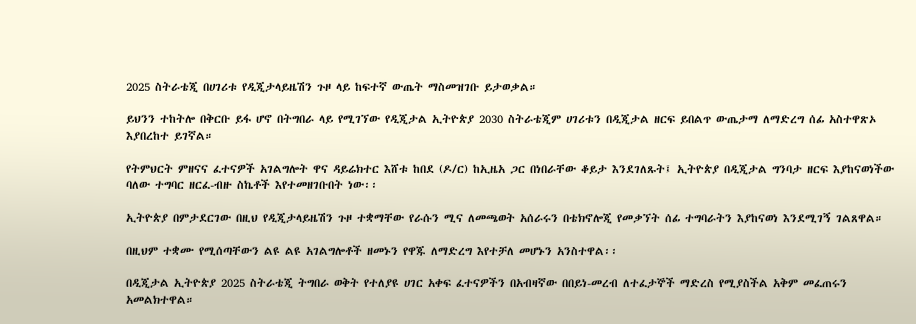2025 ስትራቴጂ በሀገሪቱ የዲጂታላይዜሽን ጉዞ ላይ ከፍተኛ ውጤት ማስመዝገቡ ይታወቃል።

ይህንን ተከትሎ በቅርቡ ይፋ ሆኖ በትግበራ ላይ የሚገኘው የዲጂታል ኢትዮጵያ 2030 ስትራቴጂም ሀገሪቱን በዲጂታል ዘርፍ ይበልጥ ውጤታማ ለማድረግ ሰፊ አስተዋጽኦ እያበረከተ ይገኛል።

የትምህርት ምዘናና ፈተናዎች አገልግሎት ዋና ዳይሬክተር እሸቱ ከበደ (ዶ/ር) ከኢዜአ ጋር በነበራቸው ቆይታ እንደገለጹት፤ ኢትዮጵያ በዲጂታል ግንባታ ዘርፍ እያከናወነችው ባለው ተግባር ዘርፈ-ብዙ ስኬቶች እየተመዘገቡበት ነው፡፡

ኢትዮጵያ በምታደርገው በዚህ የዲጂታላይዜሽን ጉዞ ተቋማቸው የራሱን ሚና ለመጫወት አሰራሩን በቴክኖሎጂ የመቃኘት ሰፊ ተግባራትን እያከናወነ እንደሚገኝ ገልጸዋል።

በዚህም ተቋሙ የሚሰጣቸውን ልዩ ልዩ አገልግሎቶች ዘመኑን የዋጁ ለማድረግ እየተቻለ መሆኑን አንስተዋል፡፡

በዲጂታል ኢትዮጵያ 2025 ስትራቴጂ ትግበራ ወቅት የተለያዩ ሀገር አቀፍ ፈተናዎችን በአብዛኛው በበይነ-መረብ ለተፈታኞች ማድረስ የሚያስችል አቅም መፈጠሩን አመልክተዋል።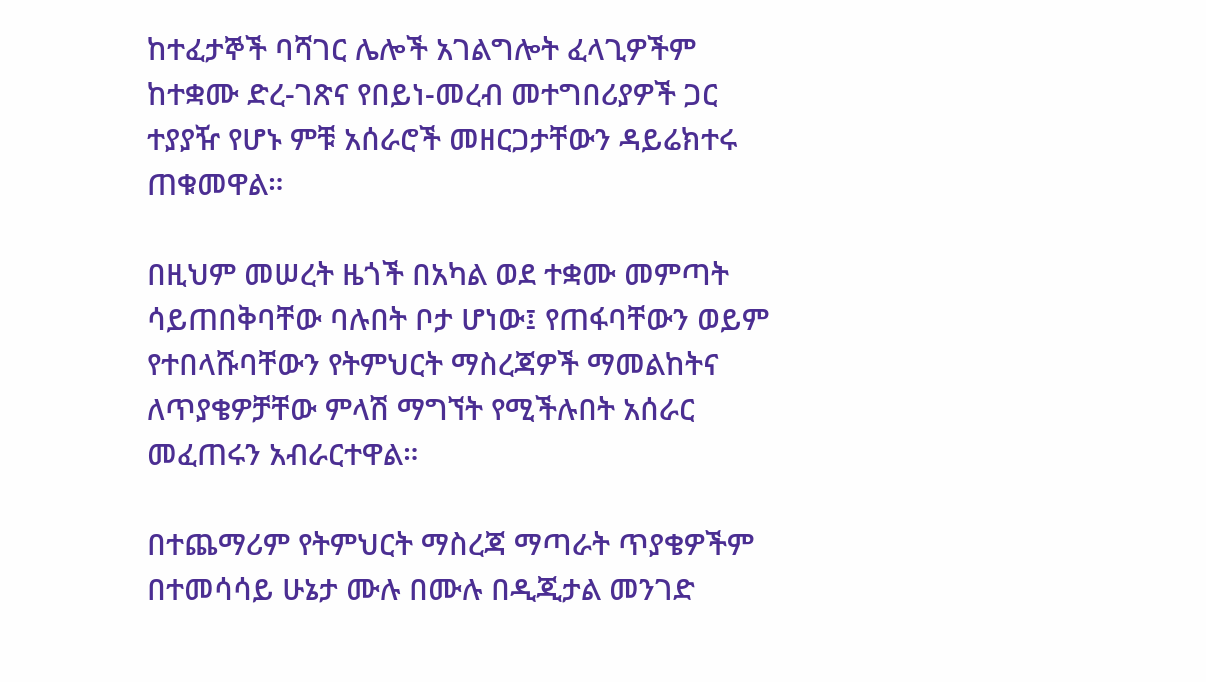ከተፈታኞች ባሻገር ሌሎች አገልግሎት ፈላጊዎችም ከተቋሙ ድረ-ገጽና የበይነ-መረብ መተግበሪያዎች ጋር ተያያዥ የሆኑ ምቹ አሰራሮች መዘርጋታቸውን ዳይሬክተሩ ጠቁመዋል።

በዚህም መሠረት ዜጎች በአካል ወደ ተቋሙ መምጣት ሳይጠበቅባቸው ባሉበት ቦታ ሆነው፤ የጠፋባቸውን ወይም የተበላሹባቸውን የትምህርት ማስረጃዎች ማመልከትና ለጥያቄዎቻቸው ምላሽ ማግኘት የሚችሉበት አሰራር መፈጠሩን አብራርተዋል።

በተጨማሪም የትምህርት ማስረጃ ማጣራት ጥያቄዎችም በተመሳሳይ ሁኔታ ሙሉ በሙሉ በዲጂታል መንገድ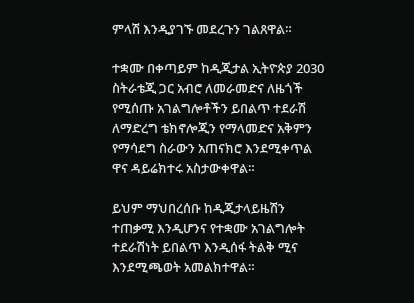ምላሽ እንዲያገኙ መደረጉን ገልጸዋል።

ተቋሙ በቀጣይም ከዲጂታል ኢትዮጵያ 2030 ስትራቴጂ ጋር አብሮ ለመራመድና ለዜጎች የሚሰጡ አገልግሎቶችን ይበልጥ ተደራሽ ለማድረግ ቴክኖሎጂን የማላመድና አቅምን የማሳደግ ስራውን አጠናክሮ እንደሚቀጥል ዋና ዳይሬክተሩ አስታውቀዋል።

ይህም ማህበረሰቡ ከዲጂታላይዜሽን ተጠቃሚ እንዲሆንና የተቋሙ አገልግሎት ተደራሽነት ይበልጥ እንዲሰፋ ትልቅ ሚና እንደሚጫወት አመልክተዋል።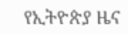የኢትዮጵያ ዜና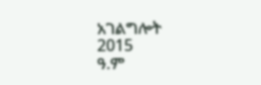አገልግሎት
2015
ዓ.ም